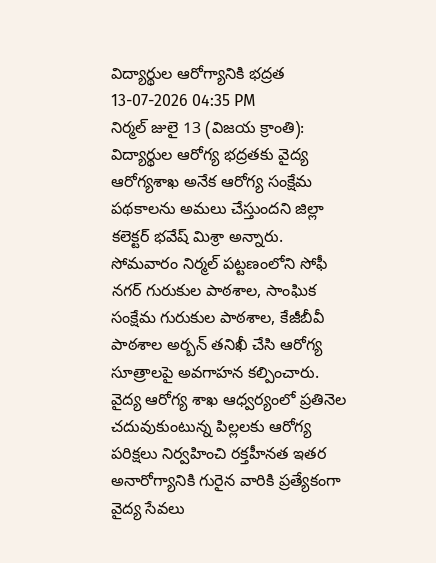విద్యార్థుల ఆరోగ్యానికి భద్రత
13-07-2026 04:35 PM
నిర్మల్ జులై 13 (విజయ క్రాంతి): విద్యార్థుల ఆరోగ్య భద్రతకు వైద్య ఆరోగ్యశాఖ అనేక ఆరోగ్య సంక్షేమ పథకాలను అమలు చేస్తుందని జిల్లా కలెక్టర్ భవేష్ మిశ్రా అన్నారు. సోమవారం నిర్మల్ పట్టణంలోని సోఫీ నగర్ గురుకుల పాఠశాల, సాంఘిక సంక్షేమ గురుకుల పాఠశాల, కేజీబీవీ పాఠశాల అర్బన్ తనిఖీ చేసి ఆరోగ్య సూత్రాలపై అవగాహన కల్పించారు. వైద్య ఆరోగ్య శాఖ ఆధ్వర్యంలో ప్రతినెల చదువుకుంటున్న పిల్లలకు ఆరోగ్య పరిక్షలు నిర్వహించి రక్తహీనత ఇతర అనారోగ్యానికి గురైన వారికి ప్రత్యేకంగా వైద్య సేవలు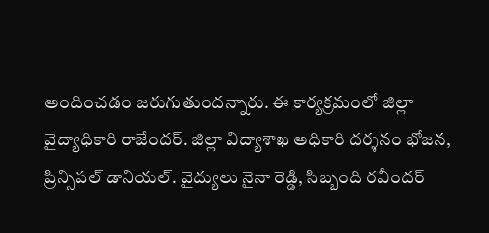అందించడం జరుగుతుందన్నారు. ఈ కార్యక్రమంలో జిల్లా వైద్యాధికారి రాజేందర్. జిల్లా విద్యాశాఖ అధికారి దర్శనం భోజన, ప్రిన్సిపల్ డానియల్. వైద్యులు నైనా రెడ్డి, సిబ్బంది రవీందర్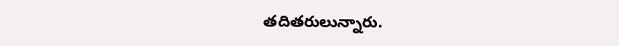తదితరులున్నారు.